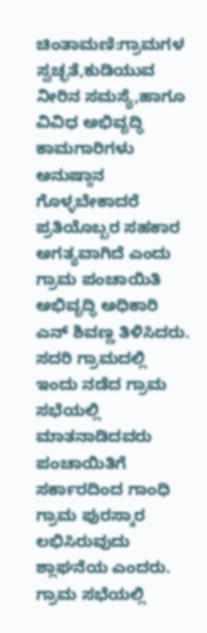ಚಿಂತಾಮಣಿ:ಗ್ರಾಮಗಳ ಸ್ವಚ್ಛತೆ,ಕುಡಿಯುವ ನೀರಿನ ಸಮಸ್ಯೆ,ಹಾಗೂ ವಿವಿಧ ಅಭಿವೃದ್ಧಿ ಕಾಮಗಾರಿಗಳು ಅನುಷ್ಠಾನ ಗೊಳ್ಳಬೇಕಾದರೆ ಪ್ರತಿಯೊಬ್ಬರ ಸಹಕಾರ ಅಗತ್ಯವಾಗಿದೆ ಎಂದು ಗ್ರಾಮ ಪಂಚಾಯಿತಿ ಅಭಿವೃದ್ಧಿ ಅಧಿಕಾರಿ ಎನ್ ಶಿವಣ್ಣ ತಿಳಿಸಿದರು.
ಸದರಿ ಗ್ರಾಮದಲ್ಲಿ ಇಂದು ನಡೆದ ಗ್ರಾಮ ಸಭೆಯಲ್ಲಿ ಮಾತನಾಡಿದವರು ಪಂಚಾಯಿತಿಗೆ ಸರ್ಕಾರದಿಂದ ಗಾಂಧಿ ಗ್ರಾಮ ಪುರಸ್ಕಾರ ಲಭಿಸಿರುವುದು ಶ್ಲಾಘನೆಯ ಎಂದರು.
ಗ್ರಾಮ ಸಭೆಯಲ್ಲಿ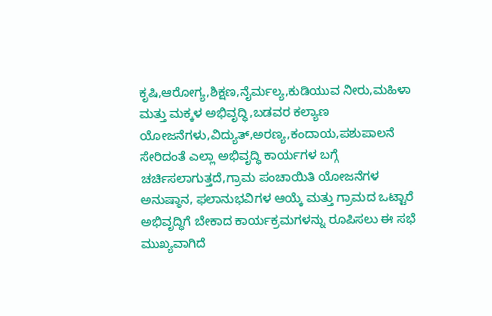ಕೃಷಿ,ಆರೋಗ್ಯ,ಶಿಕ್ಷಣ,ನೈರ್ಮಲ್ಯ,ಕುಡಿಯುವ ನೀರು,ಮಹಿಳಾ ಮತ್ತು ಮಕ್ಕಳ ಅಭಿವೃದ್ಧಿ,ಬಡವರ ಕಲ್ಯಾಣ ಯೋಜನೆಗಳು,ವಿದ್ಯುತ್,ಅರಣ್ಯ,ಕಂದಾಯ,ಪಶುಪಾಲನೆ ಸೇರಿದಂತೆ ಎಲ್ಲಾ ಅಭಿವೃದ್ಧಿ ಕಾರ್ಯಗಳ ಬಗ್ಗೆ ಚರ್ಚಿಸಲಾಗುತ್ತದೆ,ಗ್ರಾಮ ಪಂಚಾಯಿತಿ ಯೋಜನೆಗಳ ಅನುಷ್ಠಾನ, ಫಲಾನುಭವಿಗಳ ಆಯ್ಕೆ ಮತ್ತು ಗ್ರಾಮದ ಒಟ್ಟಾರೆ ಅಭಿವೃದ್ಧಿಗೆ ಬೇಕಾದ ಕಾರ್ಯಕ್ರಮಗಳನ್ನು ರೂಪಿಸಲು ಈ ಸಭೆ ಮುಖ್ಯವಾಗಿದೆ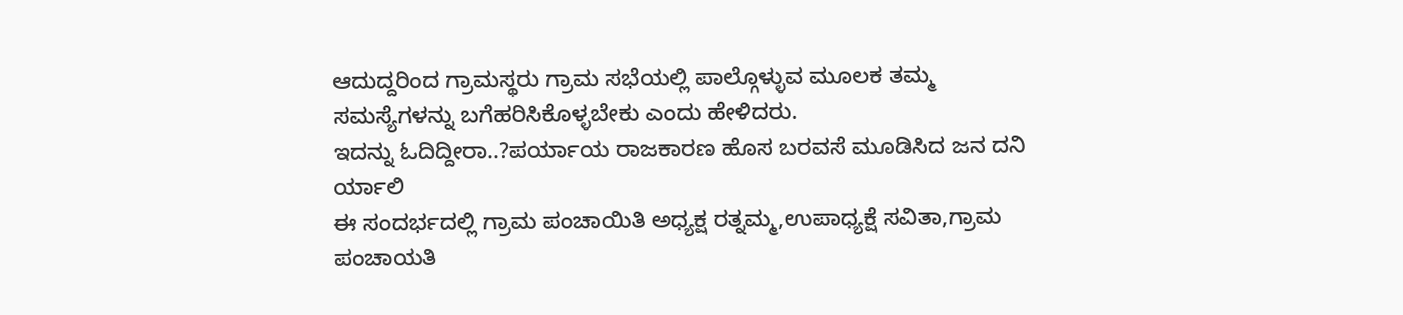ಆದುದ್ದರಿಂದ ಗ್ರಾಮಸ್ಥರು ಗ್ರಾಮ ಸಭೆಯಲ್ಲಿ ಪಾಲ್ಗೊಳ್ಳುವ ಮೂಲಕ ತಮ್ಮ ಸಮಸ್ಯೆಗಳನ್ನು ಬಗೆಹರಿಸಿಕೊಳ್ಳಬೇಕು ಎಂದು ಹೇಳಿದರು.
ಇದನ್ನು ಓದಿದ್ದೀರಾ..?ಪರ್ಯಾಯ ರಾಜಕಾರಣ ಹೊಸ ಬರವಸೆ ಮೂಡಿಸಿದ ಜನ ದನಿ ರ್ಯಾಲಿ
ಈ ಸಂದರ್ಭದಲ್ಲಿ ಗ್ರಾಮ ಪಂಚಾಯಿತಿ ಅಧ್ಯಕ್ಷ ರತ್ನಮ್ಮ,ಉಪಾಧ್ಯಕ್ಷೆ ಸವಿತಾ,ಗ್ರಾಮ ಪಂಚಾಯತಿ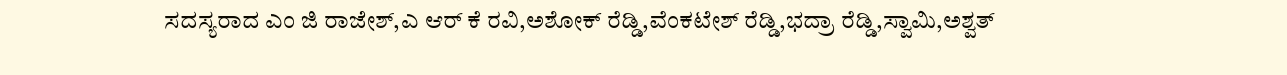ಸದಸ್ಯರಾದ ಎಂ ಜಿ ರಾಜೇಶ್,ಎ ಆರ್ ಕೆ ರವಿ,ಅಶೋಕ್ ರೆಡ್ಡಿ,ವೆಂಕಟೇಶ್ ರೆಡ್ಡಿ,ಭದ್ರಾ ರೆಡ್ಡಿ,ಸ್ವಾಮಿ,ಅಶ್ವತ್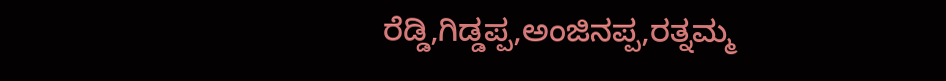ರೆಡ್ಡಿ,ಗಿಡ್ಡಪ್ಪ,ಅಂಜಿನಪ್ಪ,ರತ್ನಮ್ಮ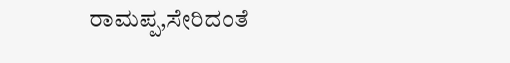ರಾಮಪ್ಪ,ಸೇರಿದಂತೆ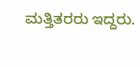ಮತ್ತಿತರರು ಇದ್ದರು.